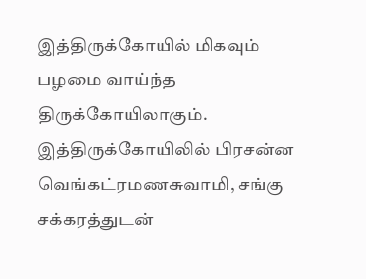இத்திருக்கோயில் மிகவும் பழமை வாய்ந்த திருக்கோயிலாகும். இத்திருக்கோயிலில் பிரசன்ன வெங்கட்ரமணசுவாமி, சங்கு சக்கரத்துடன்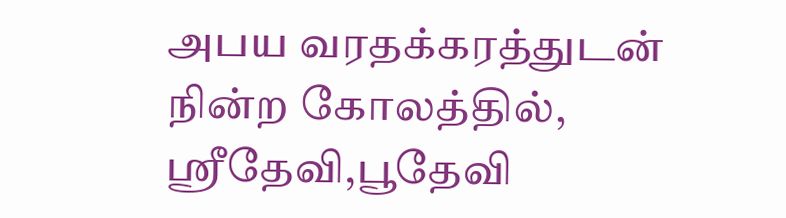அபய வரதக்கரத்துடன் நின்ற கோலத்தில், ஸ்ரீதேவி,பூதேவி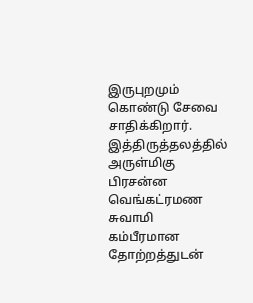இருபுறமும் கொண்டு சேவை சாதிக்கிறார். இத்திருத்தலத்தில் அருள்மிகு பிரசன்ன வெங்கட்ரமண சுவாமி கம்பீரமான தோற்றத்துடன்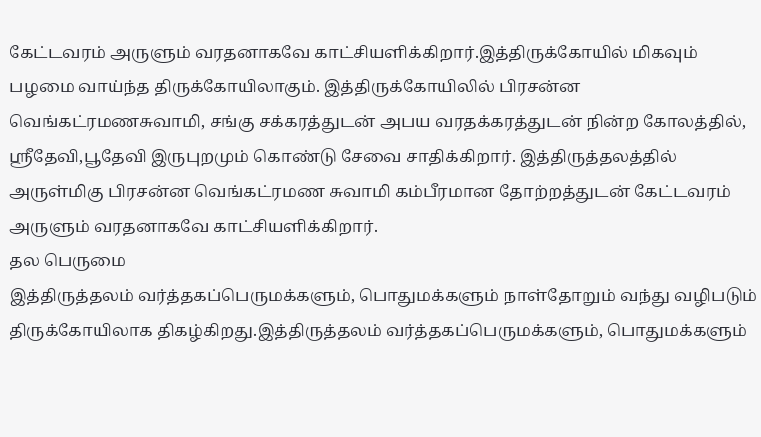கேட்டவரம் அருளும் வரதனாகவே காட்சியளிக்கிறார்.இத்திருக்கோயில் மிகவும் பழமை வாய்ந்த திருக்கோயிலாகும். இத்திருக்கோயிலில் பிரசன்ன வெங்கட்ரமணசுவாமி, சங்கு சக்கரத்துடன் அபய வரதக்கரத்துடன் நின்ற கோலத்தில், ஸ்ரீதேவி,பூதேவி இருபுறமும் கொண்டு சேவை சாதிக்கிறார். இத்திருத்தலத்தில் அருள்மிகு பிரசன்ன வெங்கட்ரமண சுவாமி கம்பீரமான தோற்றத்துடன் கேட்டவரம் அருளும் வரதனாகவே காட்சியளிக்கிறார்.
தல பெருமை
இத்திருத்தலம் வர்த்தகப்பெருமக்களும், பொதுமக்களும் நாள்தோறும் வந்து வழிபடும் திருக்கோயிலாக திகழ்கிறது.இத்திருத்தலம் வர்த்தகப்பெருமக்களும், பொதுமக்களும்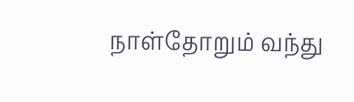நாள்தோறும் வந்து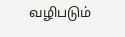வழிபடும்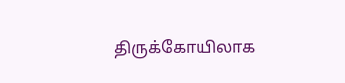திருக்கோயிலாக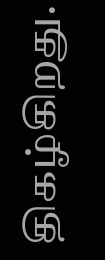திகழ்கிறது.